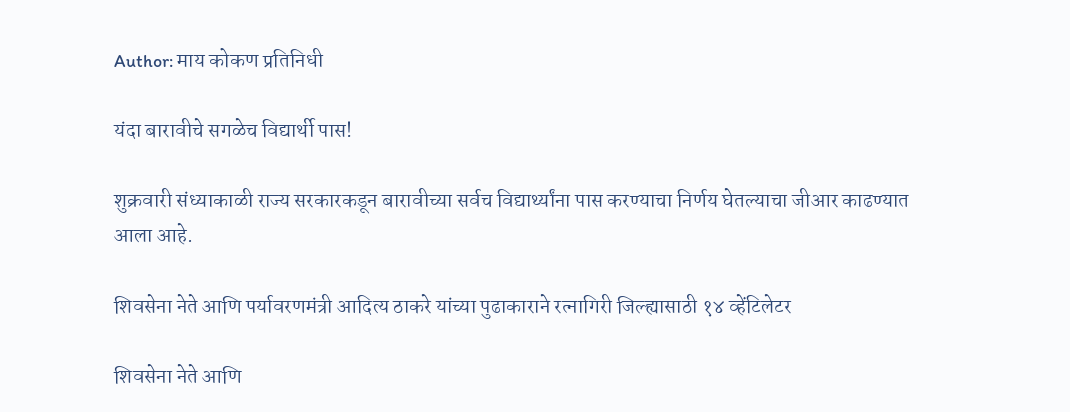Author: माय कोकण प्रतिनिधी

यंदा बारावीचे सगळेच विद्यार्थी पास!

शुक्रवारी संध्याकाळी राज्य सरकारकडून बारावीच्या सर्वच विद्यार्थ्यांना पास करण्याचा निर्णय घेतल्याचा जीआर काढण्यात आला आहे.

शिवसेना नेते आणि पर्यावरणमंत्री आदित्य ठाकरे यांच्या पुढाकाराने रत्नागिरी जिल्ह्यासाठी १४ व्हेंटिलेटर

शिवसेना नेते आणि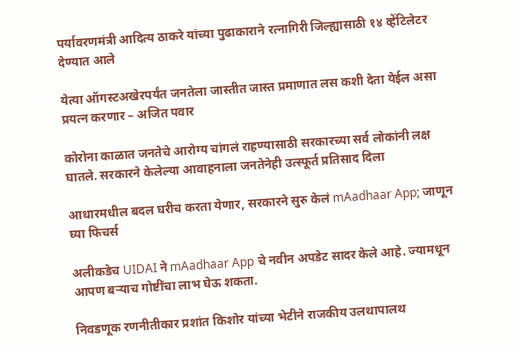पर्यावरणमंत्री आदित्य ठाकरे यांच्या पुढाकाराने रत्नागिरी जिल्ह्यासाठी १४ व्हेंटिलेटर देण्यात आले

येत्या ऑगस्टअखेरपर्यंत जनतेला जास्तीत जास्त प्रमाणात लस कशी देता येईल असा प्रयत्न करणार – अजित पवार

कोरोना काळात जनतेचे आरोग्य चांगलं राहण्यासाठी सरकारच्या सर्व लोकांनी लक्ष घातले. सरकारने केलेल्या आवाहनाला जनतेनेही उत्स्फूर्त प्रतिसाद दिला

आधारमधील बदल घरीच करता येणार, सरकारने सुरु केलं mAadhaar App; जाणून घ्या फिचर्स

अलीकडेच UIDAI ने mAadhaar App चे नवीन अपडेट सादर केले आहे. ज्यामधून आपण बर्‍याच गोष्टींचा लाभ घेऊ शकता.

निवडणूक रणनीतीकार प्रशांत किशोर यांच्या भेटीने राजकीय उलथापालथ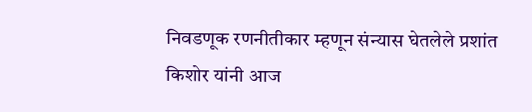निवडणूक रणनीतीकार म्हणून संन्यास घेतलेले प्रशांत किशोर यांनी आज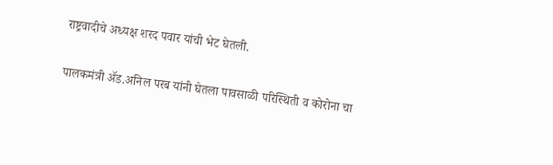राष्ट्रवादीचे अध्यक्ष शरद पवार यांची भेट घेतली.

पालकमंत्री ॲड.अनिल परब यांनी घेतला पावसाळी परिस्थिती व कोरोना चा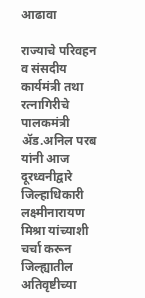आढावा

राज्याचे परिवहन व संसदीय कार्यमंत्री तथा रत्नागिरीचे पालकमंत्री ॲड.अनिल परब यांनी आज दूरध्वनीद्वारे जिल्हाधिकारी लक्ष्मीनारायण मिश्रा यांच्याशी चर्चा करून जिल्ह्यातील अतिवृष्टीच्या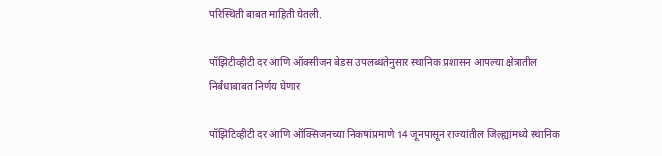परिस्थिती बाबत माहिती घेतली.

पॉझिटीव्हीटी दर आणि ऑक्सीजन बेडस उपलब्धतेनुसार स्थानिक प्रशासन आपल्या क्षेत्रातील निर्बंधाबाबत निर्णय घेणार

पॉझिटिव्हीटी दर आणि ऑक्सिजनच्या निकषांप्रमाणे 14 जूनपासून राज्यांतील जिल्ह्यांमध्ये स्थानिक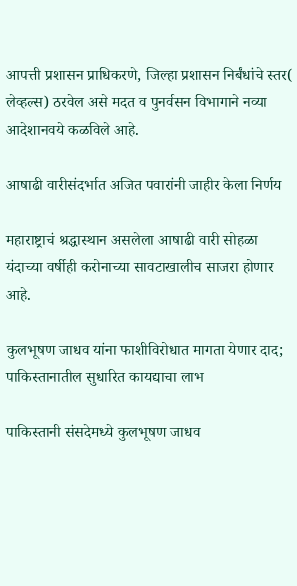आपत्ती प्रशासन प्राधिकरणे, जिल्हा प्रशासन निर्बंधांचे स्तर( लेव्हल्स) ठरवेल असे मदत व पुनर्वसन विभागाने नव्या आदेशानवये कळविले आहे.

आषाढी वारीसंदर्भात अजित पवारांनी जाहीर केला निर्णय

महाराष्ट्राचं श्रद्धास्थान असलेला आषाढी वारी सोहळा यंदाच्या वर्षीही करोनाच्या सावटाखालीच साजरा होणार आहे.

कुलभूषण जाधव यांना फाशीविरोधात मागता येणार दाद; पाकिस्तानातील सुधारित कायद्याचा लाभ

पाकिस्तानी संसदेमध्ये कुलभूषण जाधव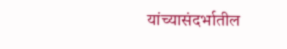यांच्यासंदर्भातील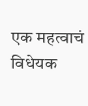एक महत्वाचं विधेयक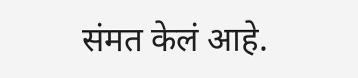संमत केलं आहे.